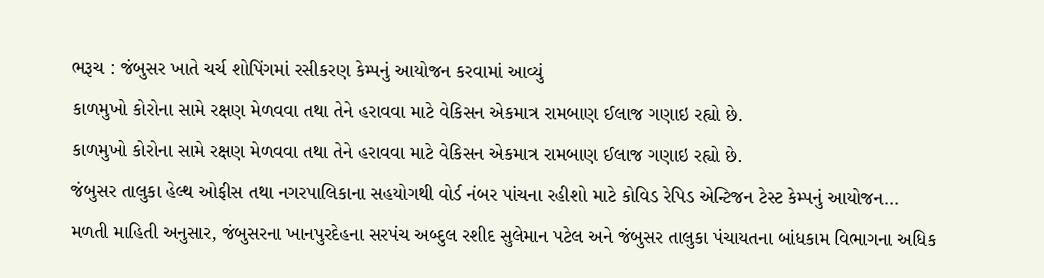ભરૂચ : જંબુસર ખાતે ચર્ચ શોપિંગમાં રસીકરણ કેમ્પનું આયોજન કરવામાં આવ્યું
કાળમુખો કોરોના સામે રક્ષણ મેળવવા તથા તેને હરાવવા માટે વેકિસન એકમાત્ર રામબાણ ઈલાજ ગણાઇ રહ્યો છે.
કાળમુખો કોરોના સામે રક્ષણ મેળવવા તથા તેને હરાવવા માટે વેકિસન એકમાત્ર રામબાણ ઈલાજ ગણાઇ રહ્યો છે.
જંબુસર તાલુકા હેલ્થ ઓફીસ તથા નગરપાલિકાના સહયોગથી વોર્ડ નંબર પાંચના રહીશો માટે કોવિડ રેપિડ એન્ટિજન ટેસ્ટ કેમ્પનું આયોજન…
મળતી માહિતી અનુસાર, જંબુસરના ખાનપુરદેહના સરપંચ અબ્દુલ રશીદ સુલેમાન પટેલ અને જંબુસર તાલુકા પંચાયતના બાંધકામ વિભાગના અધિક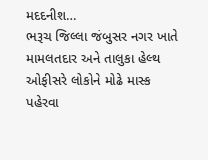મદદનીશ…
ભરૂચ જિલ્લા જંબુસર નગર ખાતે મામલતદાર અને તાલુકા હેલ્થ ઓફીસરે લોકોને મોઢે માસ્ક પહેરવા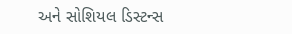અને સોશિયલ ડિસ્ટન્સ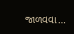જાળવવા…